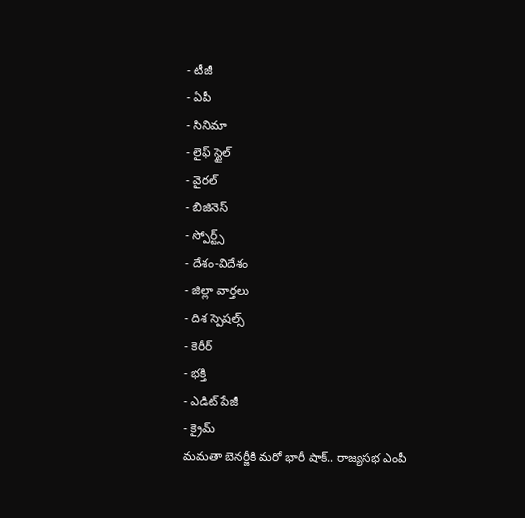- టీజీ
- ఏపీ
- సినిమా
- లైఫ్ స్టైల్
- వైరల్
- బిజినెస్
- స్పోర్ట్స్
- దేశం-విదేశం
- జిల్లా వార్తలు
- దిశ స్పెషల్స్
- కెరీర్
- భక్తి
- ఎడిట్ పేజీ
- క్రైమ్
మమతా బెనర్జీకి మరో భారీ షాక్.. రాజ్యసభ ఎంపీ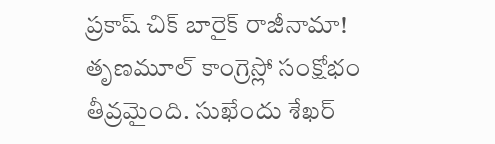ప్రకాష్ చిక్ బారైక్ రాజీనామా!
తృణమూల్ కాంగ్రెస్లో సంక్షోభం తీవ్రమైంది. సుఖేందు శేఖర్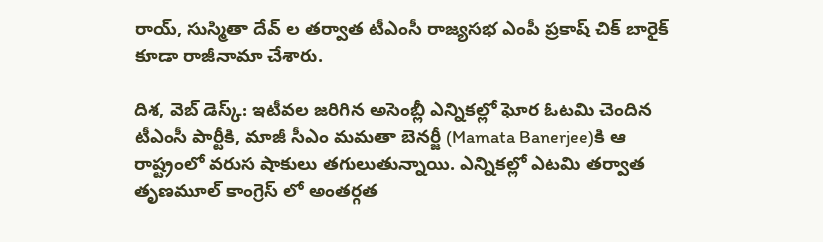రాయ్, సుస్మితా దేవ్ ల తర్వాత టీఎంసీ రాజ్యసభ ఎంపీ ప్రకాష్ చిక్ బారైక్ కూడా రాజీనామా చేశారు.

దిశ, వెబ్ డెస్క్: ఇటీవల జరిగిన అసెంబ్లీ ఎన్నికల్లో ఘోర ఓటమి చెందిన టీఎంసీ పార్టీకి, మాజీ సీఎం మమతా బెనర్జీ (Mamata Banerjee)కి ఆ రాష్ట్రంలో వరుస షాకులు తగులుతున్నాయి. ఎన్నికల్లో ఎటమి తర్వాత తృణమూల్ కాంగ్రెస్ లో అంతర్గత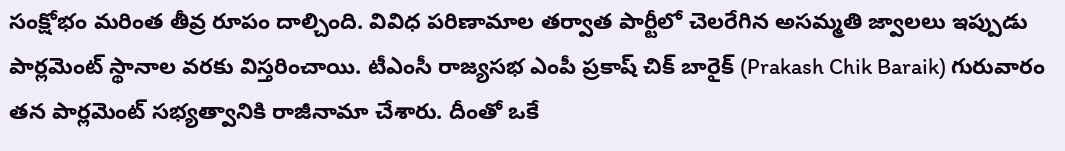సంక్షోభం మరింత తీవ్ర రూపం దాల్చింది. వివిధ పరిణామాల తర్వాత పార్టీలో చెలరేగిన అసమ్మతి జ్వాలలు ఇప్పుడు పార్లమెంట్ స్థానాల వరకు విస్తరించాయి. టీఎంసీ రాజ్యసభ ఎంపీ ప్రకాష్ చిక్ బారైక్ (Prakash Chik Baraik) గురువారం తన పార్లమెంట్ సభ్యత్వానికి రాజీనామా చేశారు. దీంతో ఒకే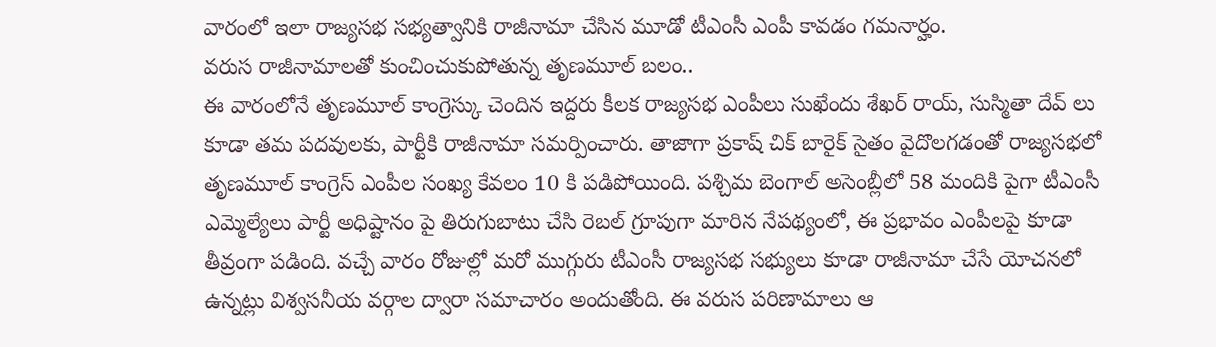వారంలో ఇలా రాజ్యసభ సభ్యత్వానికి రాజీనామా చేసిన మూడో టీఎంసీ ఎంపీ కావడం గమనార్హం.
వరుస రాజీనామాలతో కుంచించుకుపోతున్న తృణమూల్ బలం..
ఈ వారంలోనే తృణమూల్ కాంగ్రెస్కు చెందిన ఇద్దరు కీలక రాజ్యసభ ఎంపీలు సుఖేందు శేఖర్ రాయ్, సుస్మితా దేవ్ లు కూడా తమ పదవులకు, పార్టీకి రాజీనామా సమర్పించారు. తాజాగా ప్రకాష్ చిక్ బారైక్ సైతం వైదొలగడంతో రాజ్యసభలో తృణమూల్ కాంగ్రెస్ ఎంపీల సంఖ్య కేవలం 10 కి పడిపోయింది. పశ్చిమ బెంగాల్ అసెంబ్లీలో 58 మందికి పైగా టీఎంసీ ఎమ్మెల్యేలు పార్టీ అధిష్టానం పై తిరుగుబాటు చేసి రెబల్ గ్రూపుగా మారిన నేపథ్యంలో, ఈ ప్రభావం ఎంపీలపై కూడా తీవ్రంగా పడింది. వచ్చే వారం రోజుల్లో మరో ముగ్గురు టీఎంసీ రాజ్యసభ సభ్యులు కూడా రాజీనామా చేసే యోచనలో ఉన్నట్లు విశ్వసనీయ వర్గాల ద్వారా సమాచారం అందుతోంది. ఈ వరుస పరిణామాలు ఆ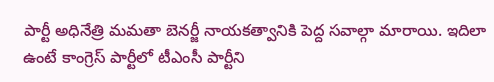పార్టీ అధినేత్రి మమతా బెనర్జీ నాయకత్వానికి పెద్ద సవాల్గా మారాయి. ఇదిలా ఉంటే కాంగ్రెస్ పార్టీలో టీఎంసీ పార్టీని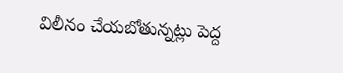విలీనం చేయబోతున్నట్లు పెద్ద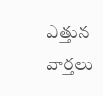ఎత్తున వార్తలు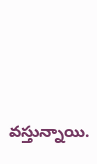వస్తున్నాయి.